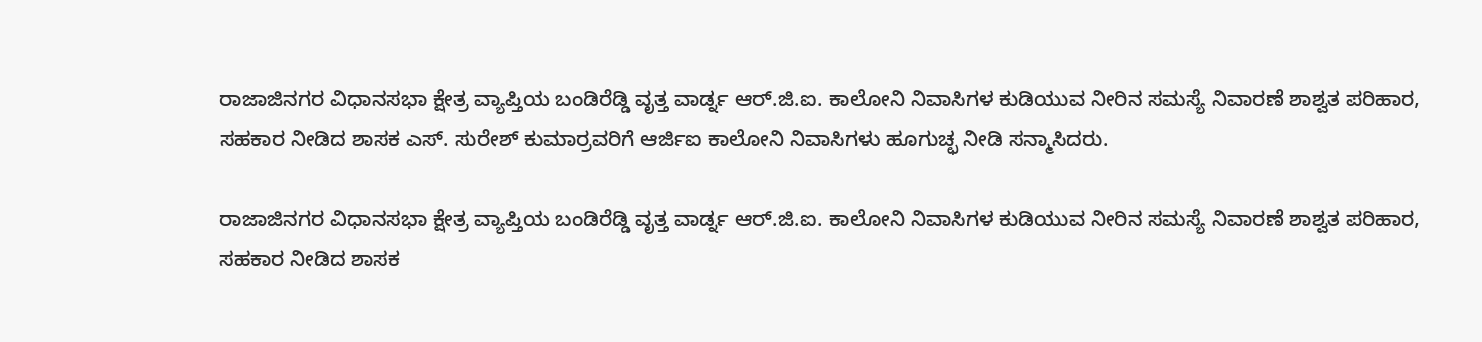ರಾಜಾಜಿನಗರ ವಿಧಾನಸಭಾ ಕ್ಷೇತ್ರ ವ್ಯಾಪ್ತಿಯ ಬಂಡಿರೆಡ್ಡಿ ವೃತ್ತ ವಾರ್ಡ್ನ ಆರ್.ಜಿ.ಐ. ಕಾಲೋನಿ ನಿವಾಸಿಗಳ ಕುಡಿಯುವ ನೀರಿನ ಸಮಸ್ಯೆ ನಿವಾರಣೆ ಶಾಶ್ವತ ಪರಿಹಾರ, ಸಹಕಾರ ನೀಡಿದ ಶಾಸಕ ಎಸ್. ಸುರೇಶ್ ಕುಮಾರ್ರವರಿಗೆ ಆರ್ಜಿಐ ಕಾಲೋನಿ ನಿವಾಸಿಗಳು ಹೂಗುಚ್ಛ ನೀಡಿ ಸನ್ಮಾಸಿದರು.

ರಾಜಾಜಿನಗರ ವಿಧಾನಸಭಾ ಕ್ಷೇತ್ರ ವ್ಯಾಪ್ತಿಯ ಬಂಡಿರೆಡ್ಡಿ ವೃತ್ತ ವಾರ್ಡ್ನ ಆರ್.ಜಿ.ಐ. ಕಾಲೋನಿ ನಿವಾಸಿಗಳ ಕುಡಿಯುವ ನೀರಿನ ಸಮಸ್ಯೆ ನಿವಾರಣೆ ಶಾಶ್ವತ ಪರಿಹಾರ, ಸಹಕಾರ ನೀಡಿದ ಶಾಸಕ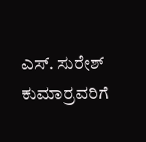ಎಸ್. ಸುರೇಶ್ ಕುಮಾರ್ರವರಿಗೆ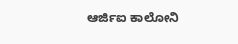ಆರ್ಜಿಐ ಕಾಲೋನಿ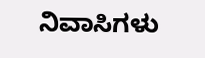ನಿವಾಸಿಗಳು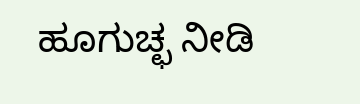ಹೂಗುಚ್ಛ ನೀಡಿ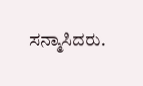ಸನ್ಮಾಸಿದರು.